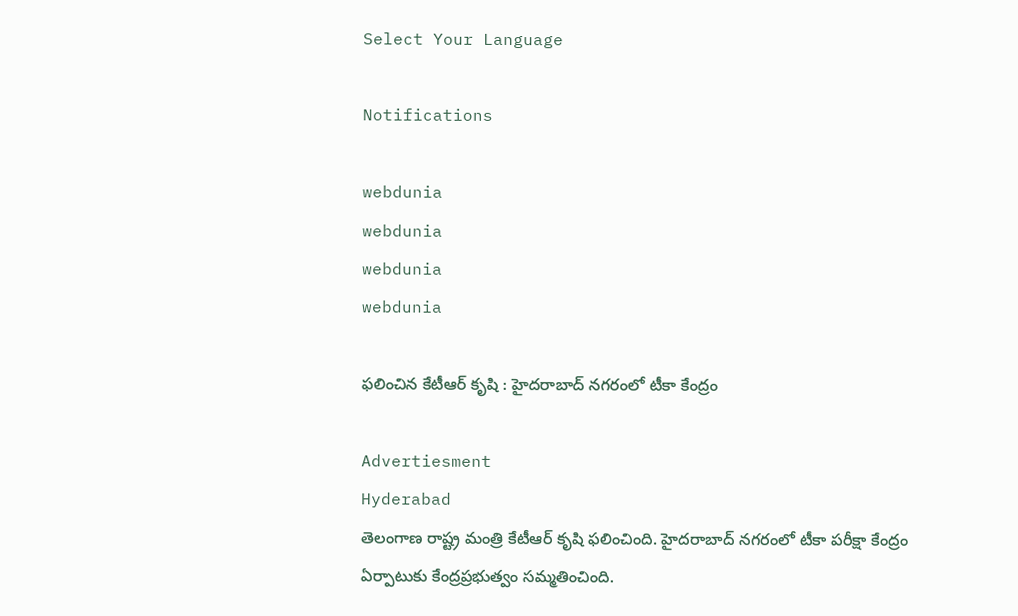Select Your Language

Notifications

webdunia
webdunia
webdunia
webdunia

ఫలించిన కేటీఆర్ కృషి : హైదరాబాద్ నగరంలో టీకా కేంద్రం

Advertiesment
Hyderabad
తెలంగాణ రాష్ట్ర మంత్రి కేటీఆర్ కృషి ఫలించింది. హైదరాబాద్ నగరంలో టీకా పరీక్షా కేంద్రం ఏర్పాటుకు కేంద్రప్రభుత్వం సమ్మతించింది.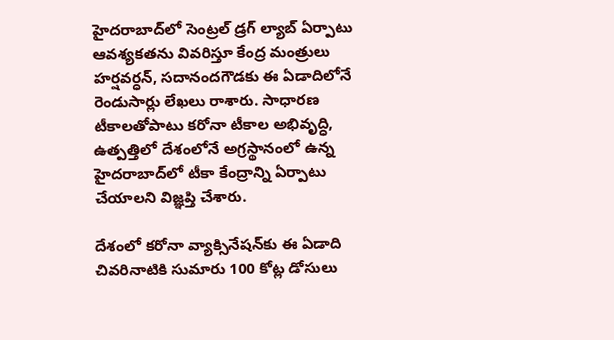హైదరాబాద్‌లో సెంట్రల్‌ డ్రగ్‌ ల్యాబ్‌ ఏర్పాటు ఆవశ్యకతను వివరిస్తూ కేంద్ర మంత్రులు హర్షవర్ధన్‌, సదానందగౌడకు ఈ ఏడాదిలోనే రెండుసార్లు లేఖలు రాశారు. సాధారణ టీకాలతోపాటు కరోనా టీకాల అభివృద్ధి, ఉత్పత్తిలో దేశంలోనే అగ్రస్థానంలో ఉన్న హైదరాబాద్‌లో టీకా కేంద్రాన్ని ఏర్పాటు చేయాలని విజ్ఞప్తి చేశారు.

దేశంలో కరోనా వ్యాక్సినేషన్‌కు ఈ ఏడాది చివరినాటికి సుమారు 100 కోట్ల డోసులు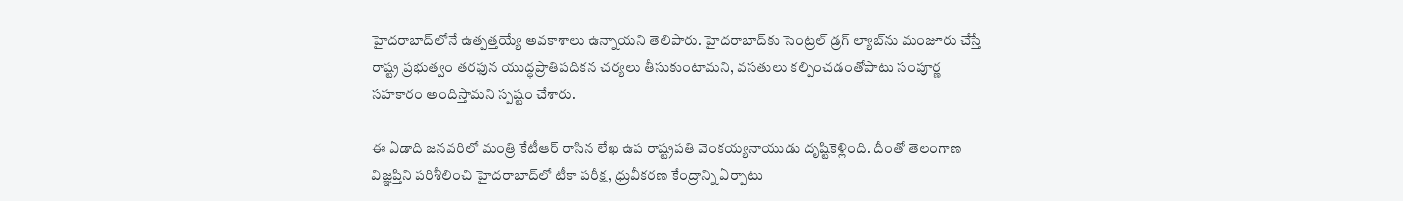హైదరాబాద్‌లోనే ఉత్పత్తయ్యే అవకాశాలు ఉన్నాయని తెలిపారు. హైదరాబాద్‌కు సెంట్రల్‌ డ్రగ్‌ ల్యాబ్‌ను మంజూరు చేస్తే రాష్ట్ర ప్రభుత్వం తరఫున యుద్ధప్రాతిపదికన చర్యలు తీసుకుంటామని, వసతులు కల్పించడంతోపాటు సంపూర్ణ సహకారం అందిస్తామని స్పష్టం చేశారు.

ఈ ఏడాది జనవరిలో మంత్రి కేటీఆర్‌ రాసిన లేఖ ఉప రాష్ట్రపతి వెంకయ్యనాయుడు దృష్టికెళ్లింది. దీంతో తెలంగాణ విజ్ఞప్తిని పరిశీలించి హైదరాబాద్‌లో టీకా పరీక్ష, ధ్రువీకరణ కేంద్రాన్ని ఏర్పాటు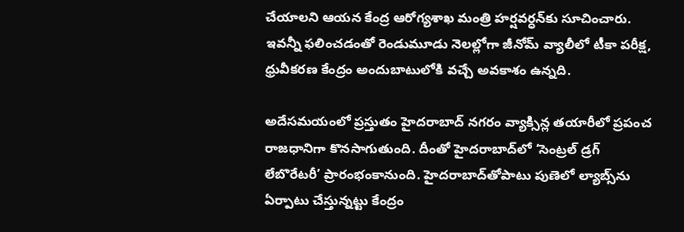చేయాలని ఆయన కేంద్ర ఆరోగ్యశాఖ మంత్రి హర్షవర్ధన్‌కు సూచించారు. ఇవన్నీ ఫలించడంతో రెండుమూడు నెలల్లోగా జీనోమ్‌ వ్యాలీలో టీకా పరీక్ష, ధ్రువీకరణ కేంద్రం అందుబాటులోకి వచ్చే అవకాశం ఉన్నది.

అదేసమయంలో ప్రస్తుతం హైదరాబాద్ నగరం వ్యాక్సిన్ల తయారీలో ప్రపంచ రాజధానిగా కొనసాగుతుంది. దీంతో హైదరాబాద్‌లో ‘సెంట్రల్‌ డ్రగ్‌ లేబొరేటరీ’ ప్రారంభంకానుంది. హైదరాబాద్‌తోపాటు పుణెలో ల్యాబ్స్‌ను ఏర్పాటు చేస్తున్నట్టు కేంద్రం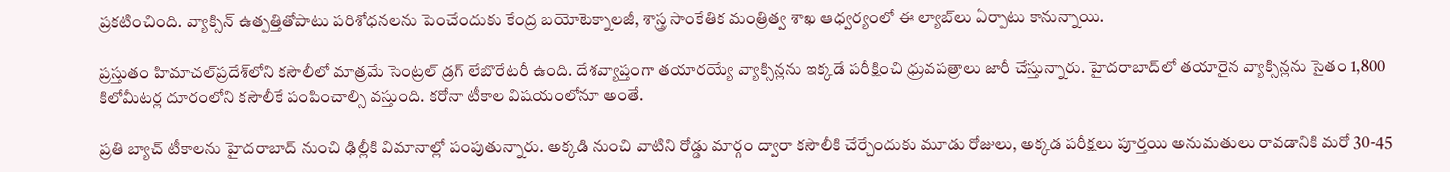ప్రకటించింది. వ్యాక్సిన్‌ ఉత్పత్తితోపాటు పరిశోధనలను పెంచేందుకు కేంద్ర బయోటెక్నాలజీ, శాస్త్ర సాంకేతిక మంత్రిత్వ శాఖ ఆధ్వర్యంలో ఈ ల్యాబ్‌లు ఏర్పాటు కానున్నాయి.

ప్రస్తుతం హిమాచల్‌ప్రదేశ్‌లోని కసౌలీలో మాత్రమే సెంట్రల్‌ డ్రగ్‌ లేబొరేటరీ ఉంది. దేశవ్యాప్తంగా తయారయ్యే వ్యాక్సిన్లను ఇక్కడే పరీక్షించి ధ్రువపత్రాలు జారీ చేస్తున్నారు. హైదరాబాద్‌లో తయారైన వ్యాక్సిన్లను సైతం 1,800 కిలోమీటర్ల దూరంలోని కసౌలీకే పంపించాల్సి వస్తుంది. కరోనా టీకాల విషయంలోనూ అంతే.

ప్రతి బ్యాచ్‌ టీకాలను హైదరాబాద్‌ నుంచి ఢిల్లీకి విమానాల్లో పంపుతున్నారు. అక్కడి నుంచి వాటిని రోడ్డు మార్గం ద్వారా కసౌలీకి చేర్చేందుకు మూడు రోజులు, అక్కడ పరీక్షలు పూర్తయి అనుమతులు రావడానికి మరో 30-45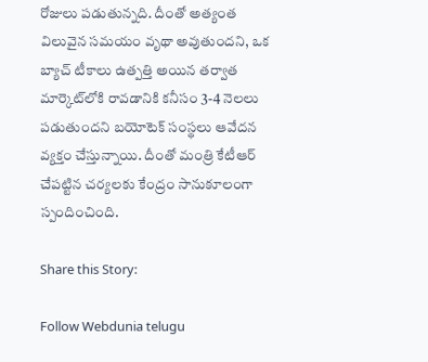రోజులు పడుతున్నది. దీంతో అత్యంత విలువైన సమయం వృథా అవుతుందని, ఒక బ్యాచ్‌ టీకాలు ఉత్పత్తి అయిన తర్వాత మార్కెట్‌లోకి రావడానికి కనీసం 3-4 నెలలు పడుతుందని బయోటెక్‌ సంస్థలు ఆవేదన వ్యక్తం చేస్తున్నాయి. దీంతో మంత్రి కేటీఆర్ చేపట్టిన చర్యలకు కేంద్రం సానుకూలంగా స్పందించింది.

Share this Story:

Follow Webdunia telugu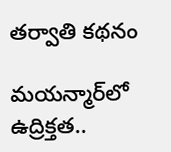తర్వాతి కథనం

మయన్మార్‌లో ఉద్రిక్తత..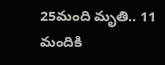25మంది మృతి.. 11 మందికి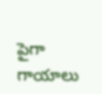పైగా గాయాలు